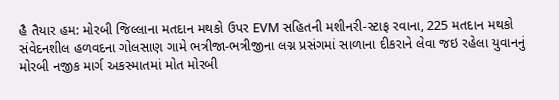હૈ તૈયાર હમ: મોરબી જિલ્લાના મતદાન મથકો ઉપર EVM સહિતની મશીનરી-સ્ટાફ રવાના, 225 મતદાન મથકો સંવેદનશીલ હળવદના ગોલસાણ ગામે ભત્રીજા-ભત્રીજીના લગ્ન પ્રસંગમાં સાળાના દીકરાને લેવા જઇ રહેલા યુવાનનું મોરબી નજીક માર્ગ અકસ્માતમાં મોત મોરબી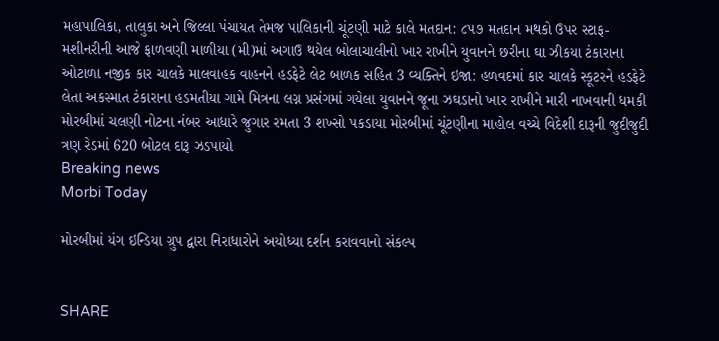મહાપાલિકા, તાલુકા અને જિલ્લા પંચાયત તેમજ પાલિકાની ચૂંટણી માટે કાલે મતદાન: ૮૫૭ મતદાન મથકો ઉપર સ્ટાફ-મશીનરીની આજે ફાળવણી માળીયા (મી)માં અગાઉ થયેલ બોલાચાલીનો ખાર રાખીને યુવાનને છરીના ઘા ઝીકયા ટંકારાના ઓટાળા નજીક કાર ચાલકે માલવાહક વાહનને હડફેટે લેટ બાળક સહિત 3 વ્યક્તિને ઇજા: હળવદમાં કાર ચાલકે સ્કૂટરને હડફેટે લેતા અકસ્માત ટંકારાના હડમતીયા ગામે મિત્રના લગ્ન પ્રસંગમાં ગયેલા યુવાનને જૂના ઝઘડાનો ખાર રાખીને મારી નાખવાની ધમકી મોરબીમાં ચલણી નોટના નંબર આધારે જુગાર રમતા 3 શખ્સો પકડાયા મોરબીમાં ચૂંટણીના માહોલ વચ્ચે વિદેશી દારૂની જુદીજુદી ત્રણ રેડમાં 620 બોટલ દારૂ ઝડપાયો
Breaking news
Morbi Today

મોરબીમાં યંગ ઇન્ડિયા ગ્રુપ દ્વારા નિરાધારોને અયોધ્યા દર્શન કરાવવાનો સંકલ્પ


SHARE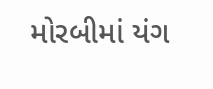મોરબીમાં યંગ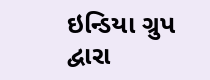ઇન્ડિયા ગ્રુપ દ્વારા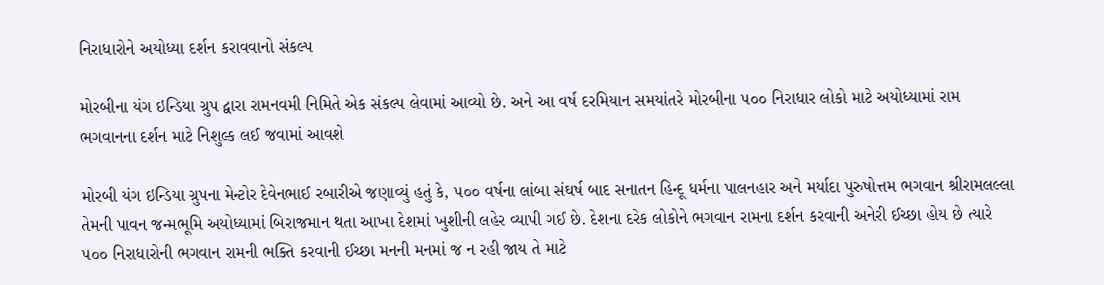નિરાધારોને અયોધ્યા દર્શન કરાવવાનો સંકલ્પ

મોરબીના યંગ ઇન્ડિયા ગ્રુપ દ્વારા રામનવમી નિમિતે એક સંકલ્પ લેવામાં આવ્યો છે. અને આ વર્ષ દરમિયાન સમયાંતરે મોરબીના ૫૦૦ નિરાધાર લોકો માટે અયોધ્યામાં રામ ભગવાનના દર્શન માટે નિશુલ્ક લઈ જવામાં આવશે

મોરબી યંગ ઇન્ડિયા ગ્રુપના મેન્ટોર દેવેનભાઈ રબારીએ જણાવ્યું હતું કે, ૫૦૦ વર્ષના લાંબા સંઘર્ષ બાદ સનાતન હિન્દૂ ધર્મના પાલનહાર અને મર્યાદા પુરુષોત્તમ ભગવાન શ્રીરામલલ્લા તેમની પાવન જન્મભૂમિ અયોધ્યામાં બિરાજમાન થતા આખા દેશમાં ખુશીની લહેર વ્યાપી ગઈ છે. દેશના દરેક લોકોને ભગવાન રામના દર્શન કરવાની અનેરી ઈચ્છા હોય છે ત્યારે ૫૦૦ નિરાધારોની ભગવાન રામની ભક્તિ કરવાની ઈચ્છા મનની મનમાં જ ન રહી જાય તે માટે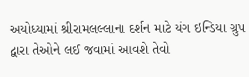અયોધ્યામાં શ્રીરામલલ્લાના દર્શન માટે યંગ ઇન્ડિયા ગ્રુપ દ્વારા તેઓને લઈ જવામાં આવશે તેવો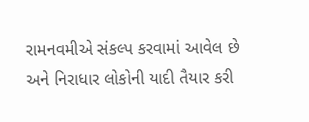રામનવમીએ સંકલ્પ કરવામાં આવેલ છે અને નિરાધાર લોકોની યાદી તૈયાર કરી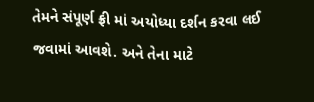તેમને સંપૂર્ણ ફ્રી માં અયોધ્યા દર્શન કરવા લઈ જવામાં આવશે. અને તેના માટે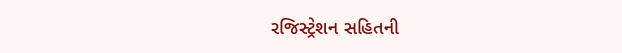રજિસ્ટ્રેશન સહિતની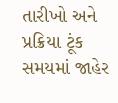તારીખો અને પ્રક્રિયા ટૂંક સમયમાં જાહેર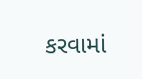કરવામાં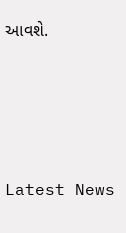આવશે.






Latest News